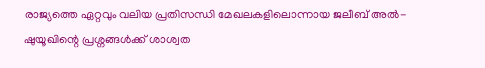രാജ്യത്തെ ഏറ്റവും വലിയ പ്രതിസന്ധി മേഖലകളിലൊന്നായ ജലീബ് അൽ-ഷുയൂഖിന്റെ പ്രശ്നങ്ങൾക്ക് ശാശ്വത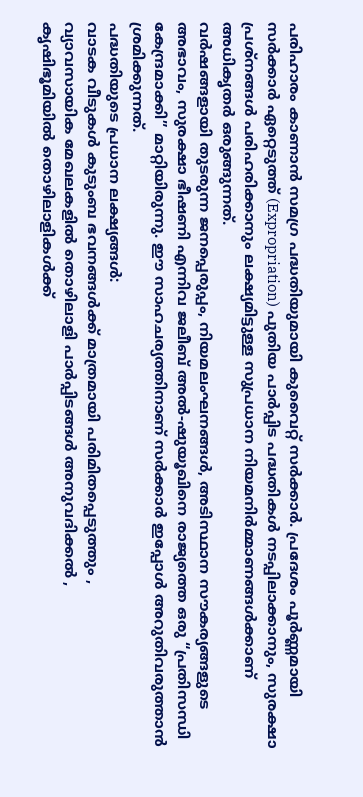പരിഹാരം കാണാൻ സമഗ്ര പദ്ധതിയുമായി കുവൈറ്റ് സർക്കാർ. പ്രദേശം പൂർണ്ണമായി സർക്കാർ ഏറ്റെടുത്ത് (Expropriation) പുതിയ പാർപ്പിട പദ്ധതികൾ നടപ്പിലാക്കാനും, സുരക്ഷാ പ്രശ്നങ്ങൾ പരിഹരിക്കാനും ലക്ഷ്യമിട്ടുള്ള സുപ്രധാന നിയമനിർമ്മാണങ്ങൾക്കാണ് അധികൃതർ ഒരുങ്ങുന്നത്.
വർഷങ്ങളായി തുടരുന്ന ജനപ്പെരുപ്പം, നിയമലംഘനങ്ങൾ, അടിസ്ഥാന സൗകര്യങ്ങളുടെ അഭാവം, സുരക്ഷാ ഭീഷണി എന്നിവ ജലീബ് അൽ-ഷുയൂഖിനെ രാജ്യത്തെ ഒരു “പ്രതിസന്ധി കേന്ദ്രമാക്കി” മാറ്റിയിരുന്നു. ഈ സാഹചര്യത്തിനാണ് സർക്കാർ ഇപ്പോൾ അറുതിവരുത്താൻ ശ്രമിക്കുന്നത്.
പദ്ധതിയുടെ പ്രധാന ലക്ഷ്യങ്ങൾ:
വാടക വീടുകൾ കുടുംബ ഭവനങ്ങൾക്ക് മാത്രമായി പരിമിതപ്പെടുത്തും ,
വ്യാവസായിക മേഖലകളിൽ തൊഴിലാളി പാർപ്പിടങ്ങൾ അനുവദിക്കൽ ,
കൃഷിഭൂമിയിൽ തൊഴിലാളികൾക്ക്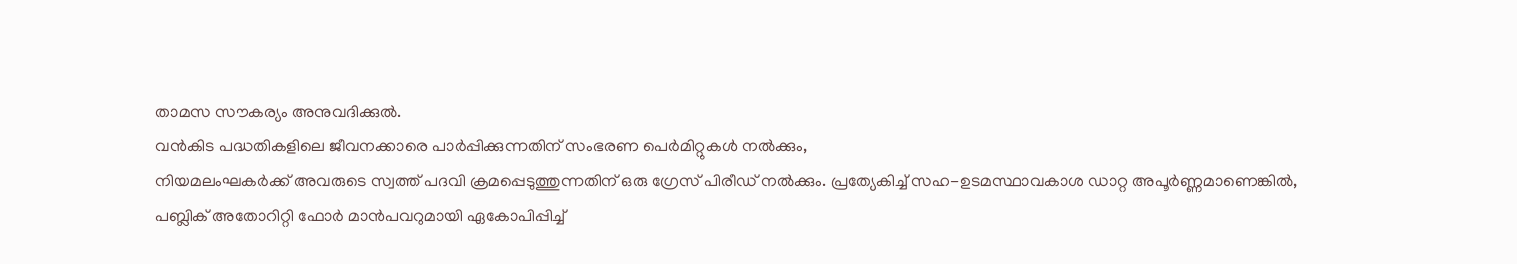താമസ സൗകര്യം അനുവദിക്കുൽ.
വൻകിട പദ്ധതികളിലെ ജീവനക്കാരെ പാർപ്പിക്കുന്നതിന് സംഭരണ പെർമിറ്റുകൾ നൽക്കും,
നിയമലംഘകർക്ക് അവരുടെ സ്വത്ത് പദവി ക്രമപ്പെടുത്തുന്നതിന് ഒരു ഗ്രേസ് പിരീഡ് നൽക്കും. പ്രത്യേകിച്ച് സഹ-ഉടമസ്ഥാവകാശ ഡാറ്റ അപൂർണ്ണമാണെങ്കിൽ,
പബ്ലിക് അതോറിറ്റി ഫോർ മാൻപവറുമായി ഏകോപിപ്പിച്ച്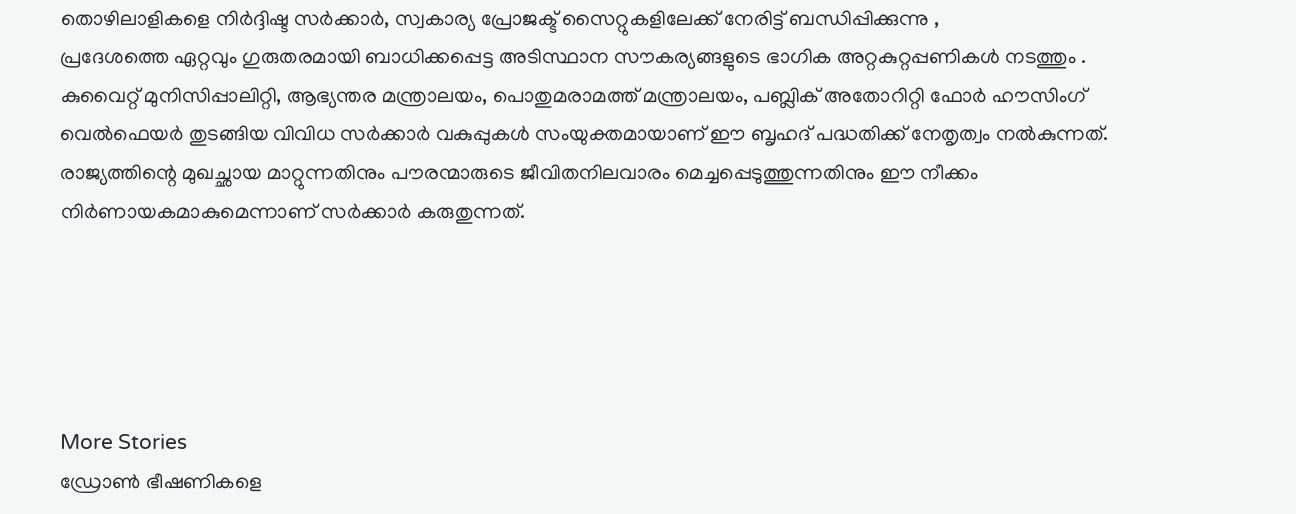തൊഴിലാളികളെ നിർദ്ദിഷ്ട സർക്കാർ, സ്വകാര്യ പ്രോജക്ട് സൈറ്റുകളിലേക്ക് നേരിട്ട് ബന്ധിപ്പിക്കുന്നു ,
പ്രദേശത്തെ ഏറ്റവും ഗുരുതരമായി ബാധിക്കപ്പെട്ട അടിസ്ഥാന സൗകര്യങ്ങളുടെ ഭാഗിക അറ്റകുറ്റപ്പണികൾ നടത്തും .
കുവൈറ്റ് മുനിസിപ്പാലിറ്റി, ആഭ്യന്തര മന്ത്രാലയം, പൊതുമരാമത്ത് മന്ത്രാലയം, പബ്ലിക് അതോറിറ്റി ഫോർ ഹൗസിംഗ് വെൽഫെയർ തുടങ്ങിയ വിവിധ സർക്കാർ വകുപ്പുകൾ സംയുക്തമായാണ് ഈ ബൃഹദ് പദ്ധതിക്ക് നേതൃത്വം നൽകുന്നത്. രാജ്യത്തിന്റെ മുഖച്ഛായ മാറ്റുന്നതിനും പൗരന്മാരുടെ ജീവിതനിലവാരം മെച്ചപ്പെടുത്തുന്നതിനും ഈ നീക്കം നിർണായകമാകുമെന്നാണ് സർക്കാർ കരുതുന്നത്.





More Stories
ഡ്രോൺ ഭീഷണികളെ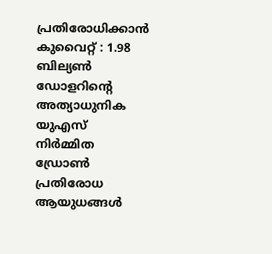പ്രതിരോധിക്കാൻ കുവൈറ്റ് : 1.98 ബില്യൺ ഡോളറിന്റെ അത്യാധുനിക യുഎസ് നിർമ്മിത ഡ്രോൺ പ്രതിരോധ ആയുധങ്ങൾ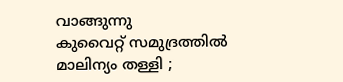വാങ്ങുന്നു
കുവൈറ്റ് സമുദ്രത്തിൽ മാലിന്യം തള്ളി ;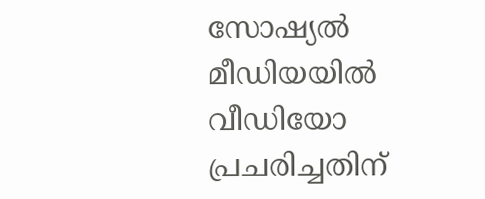സോഷ്യൽ മീഡിയയിൽ വീഡിയോ പ്രചരിച്ചതിന്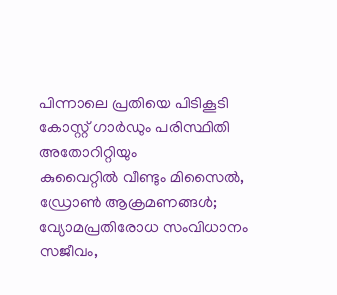പിന്നാലെ പ്രതിയെ പിടികൂടി കോസ്റ്റ് ഗാർഡും പരിസ്ഥിതി അതോറിറ്റിയും
കുവൈറ്റിൽ വീണ്ടും മിസൈൽ, ഡ്രോൺ ആക്രമണങ്ങൾ; വ്യോമപ്രതിരോധ സംവിധാനം സജീവം,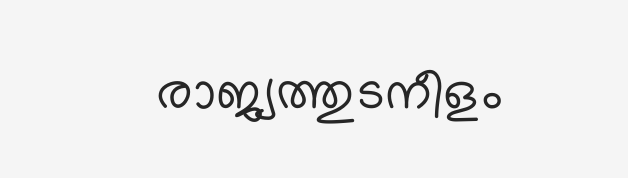രാജ്യത്തുടനീളം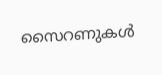സൈറണുകൾ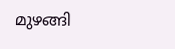മുഴങ്ങി